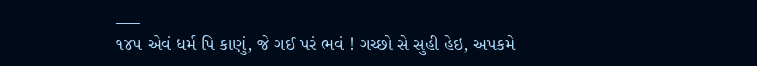___
૧૪૫ એવં ધર્મ પિ કાણું, જે ગઈ પરં ભવં ! ગચ્છો સે સુહી હેઇ, અપકમે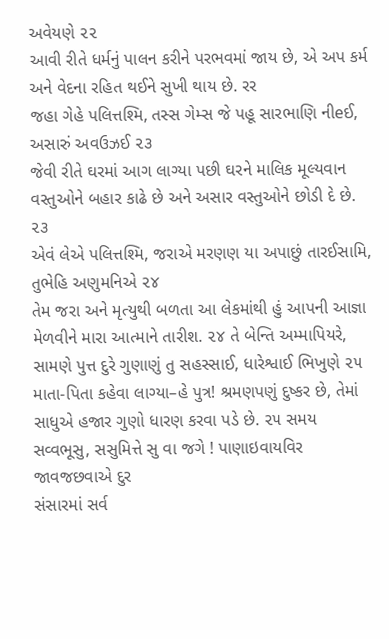અવેયણે ૨૨
આવી રીતે ધર્મનું પાલન કરીને પરભવમાં જાય છે, એ અપ કર્મ અને વેદના રહિત થઈને સુખી થાય છે. રર
જહા ગેહે પલિત્તશ્મિ, તસ્સ ગેમ્સ જે પહૂ સારભાણિ નીeઈ, અસારું અવઉઝઈ ૨૩
જેવી રીતે ઘરમાં આગ લાગ્યા પછી ઘરને માલિક મૂલ્યવાન વસ્તુઓને બહાર કાઢે છે અને અસાર વસ્તુઓને છોડી દે છે. ૨૩
એવં લેએ પલિત્તશ્મિ, જરાએ મરણણ યા અપાછું તારઈસામિ, તુભેહિ અણુમનિએ ૨૪
તેમ જરા અને મૃત્યુથી બળતા આ લેકમાંથી હું આપની આજ્ઞા મેળવીને મારા આત્માને તારીશ. ૨૪ તે બેન્તિ અમ્માપિયરે, સામણે પુત્ત દુરે ગુણાણું તુ સહસ્સાઈ, ધારેશ્વાઈ ભિખુણે ૨૫
માતા-પિતા કહેવા લાગ્યા–હે પુત્ર! શ્રમણપણું દુષ્કર છે, તેમાં સાધુએ હજાર ગુણો ધારણ કરવા પડે છે. ૨૫ સમય સવ્વભૂસુ, સસુમિત્તે સુ વા જગે ! પાણાઇવાયવિર જાવજછવાએ દુર
સંસારમાં સર્વ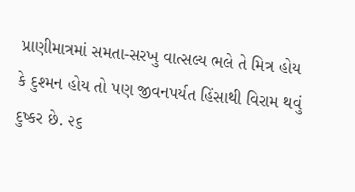પ્રાણીમાત્રમાં સમતા-સરખુ વાત્સલ્ય ભલે તે મિત્ર હોય કે દુશ્મન હોય તો પણ જીવનપર્યત હિંસાથી વિરામ થવું દુષ્કર છે. ૨૬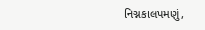નિગ્નકાલપમણું,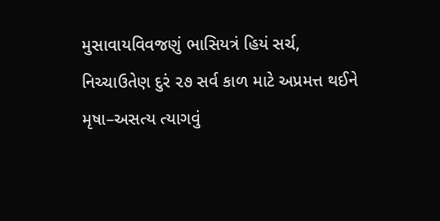મુસાવાયવિવજણું ભાસિયત્રં હિયં સર્ચ, નિચ્ચાઉતેણ દુરં ૨૭ સર્વ કાળ માટે અપ્રમત્ત થઈને મૃષા–અસત્ય ત્યાગવું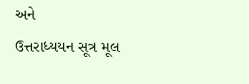અને
ઉત્તરાધ્યયન સૂત્ર મૂલ